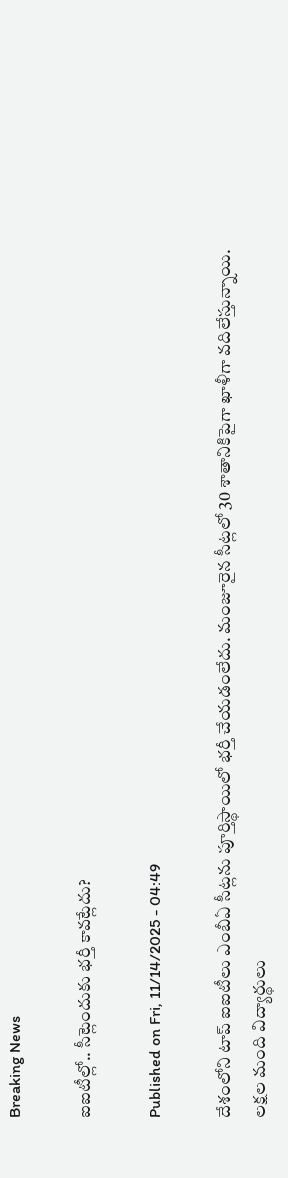Breaking News

ఐఐటీల్లో.. సీట్లెందుకు భర్తీ కావట్లేదు?

Published on Fri, 11/14/2025 - 04:49

దేశంలోని టాప్‌ ఐఐటీలు ఎంబీఏ సీట్లను పూర్తిస్థాయిలో భర్తీ చేయడంలేదు. మంజూరైన సీట్లలో 30 శాతానికిపైగా ఖాళీగా వదిలేస్తున్నాయి. లక్షల మంది విద్యార్థులు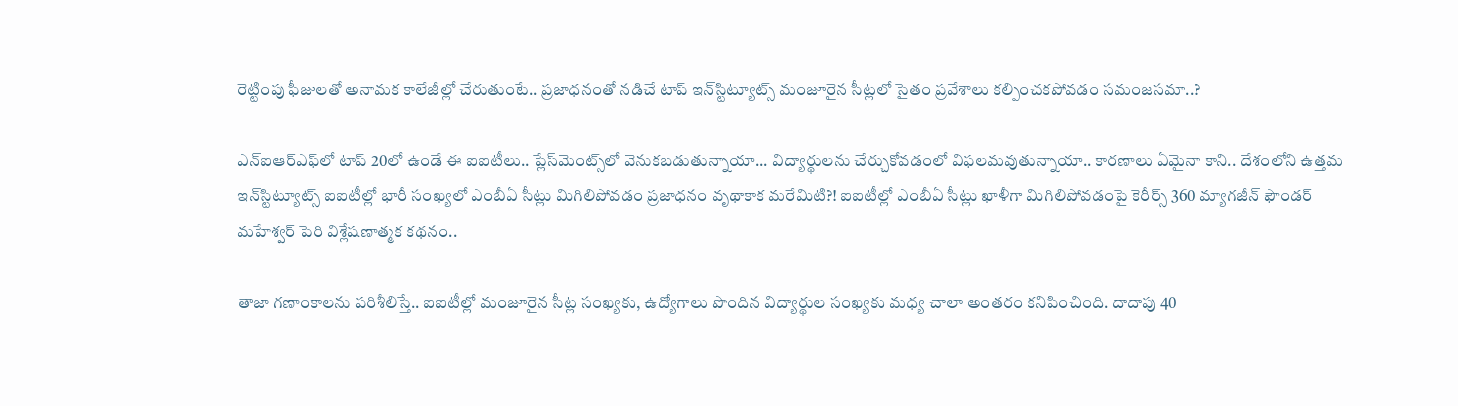రెట్టింపు ఫీజులతో అనామక కాలేజీల్లో చేరుతుంటే.. ప్రజాధనంతో నడిచే టాప్‌ ఇన్‌స్టిట్యూట్స్‌ మంజూరైన సీట్లలో సైతం ప్రవేశాలు కల్పించకపోవడం సమంజసమా..?

ఎన్‌ఐఆర్‌ఎఫ్‌లో టాప్‌ 20లో ఉండే ఈ ఐఐటీలు.. ప్లేస్‌మెంట్స్‌లో వెనుకబడుతున్నాయా... విద్యార్థులను చేర్చుకోవడంలో విఫలమవుతున్నాయా.. కారణాలు ఏమైనా కాని.. దేశంలోని ఉత్తమ ఇన్‌స్టిట్యూట్స్‌ ఐఐటీల్లో భారీ సంఖ్యలో ఎంబీఏ సీట్లు మిగిలిపోవడం ప్రజాధనం వృథాకాక మరేమిటి?! ఐఐటీల్లో ఎంబీఏ సీట్లు ఖాళీగా మిగిలిపోవడంపై కెరీర్స్‌ 360 మ్యాగజీన్‌ ఫౌండర్‌ మహేశ్వర్‌ పెరి విశ్లేషణాత్మక కథనం..

తాజా గణాంకాలను పరిశీలిస్తే.. ఐఐటీల్లో మంజూరైన సీట్ల సంఖ్యకు, ఉద్యోగాలు పొందిన విద్యార్థుల సంఖ్యకు మధ్య చాలా అంతరం కనిపించింది. దాదాపు 40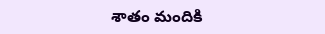శాతం మందికి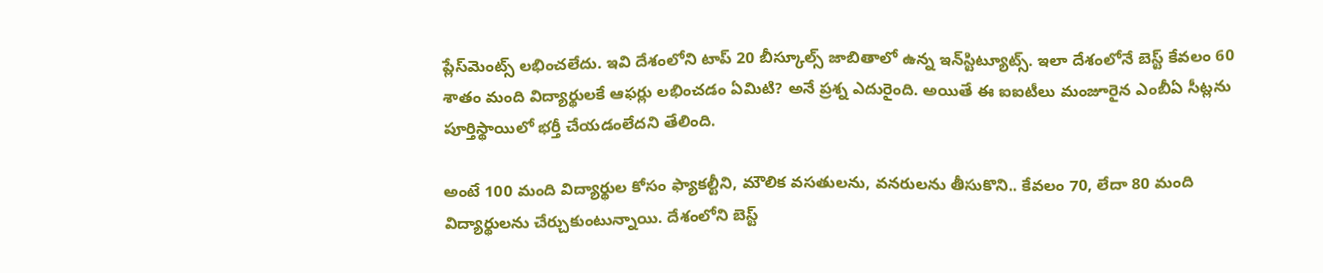ప్లేస్‌మెంట్స్‌ లభించలేదు. ఇవి దేశంలోని టాప్‌ 20 బీస్కూల్స్‌ జాబితాలో ఉన్న ఇన్‌స్టిట్యూట్స్‌. ఇలా దేశంలోనే బెస్ట్‌ కేవలం 60 శాతం మంది విద్యార్థులకే ఆఫర్లు లభించడం ఏమిటి? అనే ప్రశ్న ఎదురైంది. అయితే ఈ ఐఐటీలు మంజూరైన ఎంబీఏ సీట్లను పూర్తిస్థాయిలో భర్తీ చేయడంలేదని తేలింది.

అంటే 100 మంది విద్యార్థుల కోసం ఫ్యాకల్టీని, మౌలిక వసతులను, వనరులను తీసుకొని.. కేవలం 70, లేదా 80 మంది విద్యార్థులను చేర్చుకుంటున్నాయి. దేశంలోని బెస్ట్‌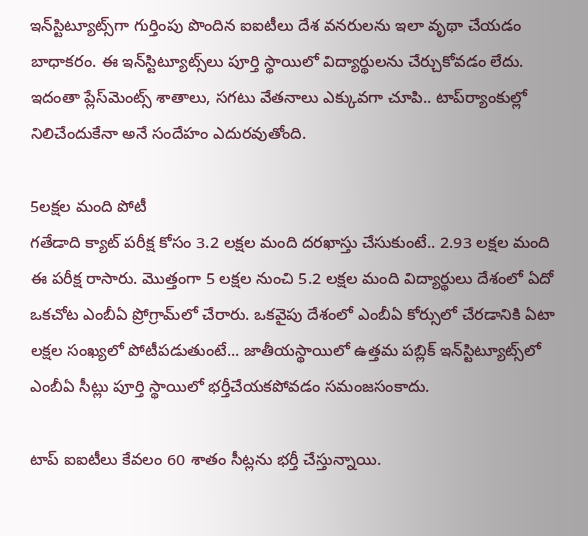ఇన్‌స్టిట్యూట్స్‌గా గుర్తింపు పొందిన ఐఐటీలు దేశ వనరులను ఇలా వృథా చేయడం బాధాకరం. ఈ ఇన్‌స్టిట్యూట్స్‌లు పూర్తి స్థాయిలో విద్యార్థులను చేర్చుకోవడం లేదు. ఇదంతా ప్లేస్‌మెంట్స్‌ శాతాలు, సగటు వేతనాలు ఎక్కువగా చూపి.. టాప్‌ర్యాంకుల్లో నిలిచేందుకేనా అనే సందేహం ఎదురవుతోంది.

5లక్షల మంది పోటీ
గతేడాది క్యాట్‌ పరీక్ష కోసం 3.2 లక్షల మంది దరఖాస్తు చేసుకుంటే.. 2.93 లక్షల మంది ఈ పరీక్ష రాసారు. మొత్తంగా 5 లక్షల నుంచి 5.2 లక్షల మంది విద్యార్థులు దేశంలో ఏదో ఒకచోట ఎంబీఏ ప్రోగ్రామ్‌లో చేరారు. ఒకవైపు దేశంలో ఎంబీఏ కోర్సులో చేరడానికి ఏటా లక్షల సంఖ్యలో పోటీపడుతుంటే... జాతీయస్థాయిలో ఉత్తమ పబ్లిక్‌ ఇన్‌స్టిట్యూట్స్‌లో ఎంబీఏ సీట్లు పూర్తి స్థాయిలో భర్తీచేయకపోవడం సమంజసంకాదు.

టాప్‌ ఐఐటీలు కేవలం 60 శాతం సీట్లను భర్తీ చేస్తున్నాయి.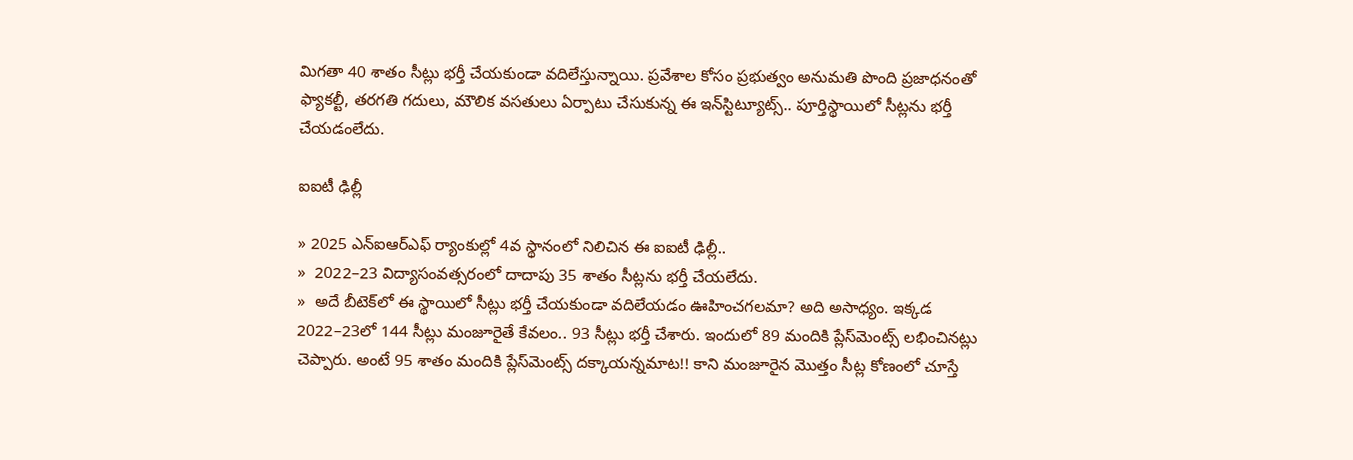మిగతా 40 శాతం సీట్లు భర్తీ చేయకుండా వదిలేస్తున్నాయి. ప్రవేశాల కోసం ప్రభుత్వం అనుమతి పొంది ప్రజాధనంతో ఫ్యాకల్టీ, తరగతి గదులు, మౌలిక వసతులు ఏర్పాటు చేసుకున్న ఈ ఇన్‌స్టిట్యూట్స్‌.. పూర్తిస్థాయిలో సీట్లను భర్తీ చేయడంలేదు.

ఐఐటీ ఢిల్లీ

» 2025 ఎన్‌ఐఆర్‌ఎఫ్‌ ర్యాంకుల్లో 4వ స్థానంలో నిలిచిన ఈ ఐఐటీ ఢిల్లీ..
»  2022–23 విద్యాసంవత్సరంలో దాదాపు 35 శాతం సీట్లను భర్తీ చేయలేదు.
»  అదే బీటెక్‌లో ఈ స్థాయిలో సీట్లు భర్తీ చేయకుండా వదిలేయడం ఊహించగలమా? అది అసాధ్యం. ఇక్కడ 2022–23లో 144 సీట్లు మంజూరైతే కేవలం.. 93 సీట్లు భర్తీ చేశారు. ఇందులో 89 మందికి ప్లేస్‌మెంట్స్‌ లభించినట్లు చెప్పారు. అంటే 95 శాతం మందికి ప్లేస్‌మెంట్స్‌ దక్కాయన్నమాట!! కాని మంజూరైన మొత్తం సీట్ల కోణంలో చూస్తే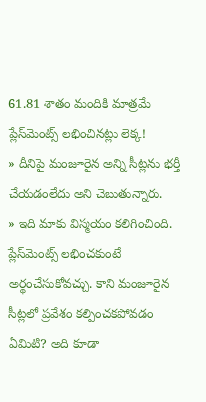61.81 శాతం మందికి మాత్రమే ప్లేస్‌మెంట్స్‌ లభించినట్లు లెక్క!
» దీనిపై మంజూరైన అన్ని సీట్లను భర్తీ చేయడంలేదు అని చెబుతున్నారు.
» ఇది మాకు విస్మయం కలిగించింది. ప్లేస్‌మెంట్స్‌ లభించకుంటే అర్థంచేసుకోవచ్చు. కాని మంజూరైన సీట్లలో ప్రవేశం కల్పించకపోవడం ఏమిటి? అది కూడా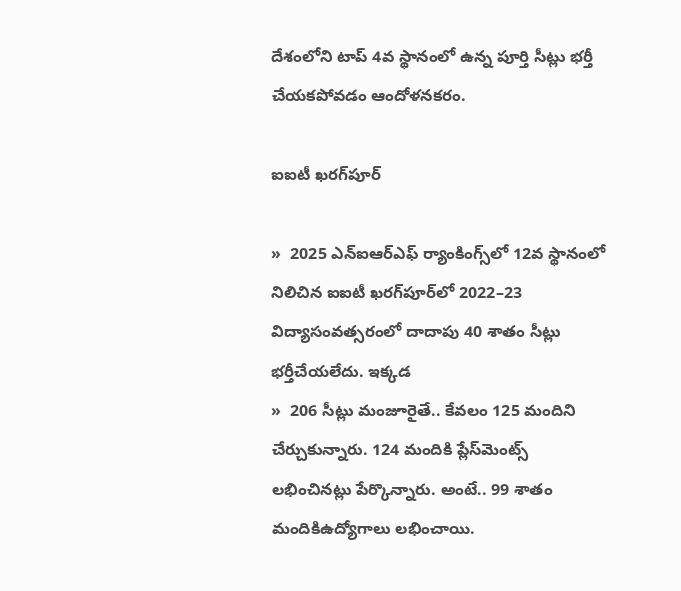దేశంలోని టాప్‌ 4వ స్థానంలో ఉన్న పూర్తి సీట్లు భర్తీ చేయకపోవడం ఆందోళనకరం.

ఐఐటీ ఖరగ్‌పూర్‌

»  2025 ఎన్‌ఐఆర్‌ఎఫ్‌ ర్యాంకింగ్స్‌లో 12వ స్థానంలో నిలిచిన ఐఐటీ ఖరగ్‌పూర్‌లో 2022–23 విద్యాసంవత్సరంలో దాదాపు 40 శాతం సీట్లు భర్తీచేయలేదు. ఇక్కడ
»  206 సీట్లు మంజూరైతే.. కేవలం 125 మందిని చేర్చుకున్నారు. 124 మందికి ప్లేస్‌మెంట్స్‌ లభించినట్లు పేర్కొన్నారు. అంటే.. 99 శాతం మందికిఉద్యోగాలు లభించాయి.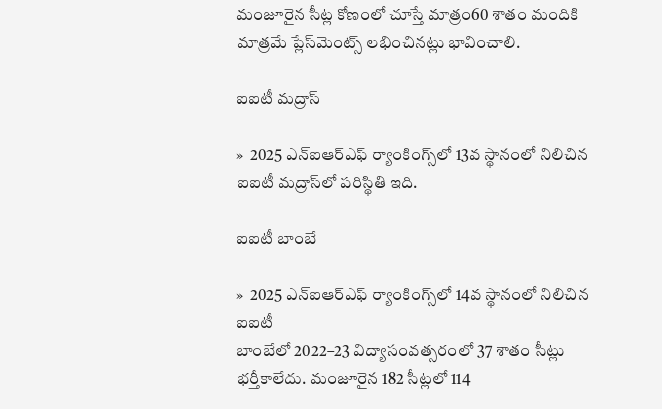మంజూరైన సీట్ల కోణంలో చూస్తే మాత్రం60 శాతం మందికి మాత్రమే ప్లేస్‌మెంట్స్‌ లభించినట్లు భావించాలి.

ఐఐటీ మద్రాస్‌

»  2025 ఎన్‌ఐఆర్‌ఎఫ్‌ ర్యాంకింగ్స్‌లో 13వ స్థానంలో నిలిచిన ఐఐటీ మద్రాస్‌లో పరిస్థితి ఇది.

ఐఐటీ బాంబే

»  2025 ఎన్‌ఐఆర్‌ఎఫ్‌ ర్యాంకింగ్స్‌లో 14వ స్థానంలో నిలిచిన ఐఐటీ
బాంబేలో 2022–23 విద్యాసంవత్సరంలో 37 శాతం సీట్లు భర్తీకాలేదు. మంజూరైన 182 సీట్లలో 114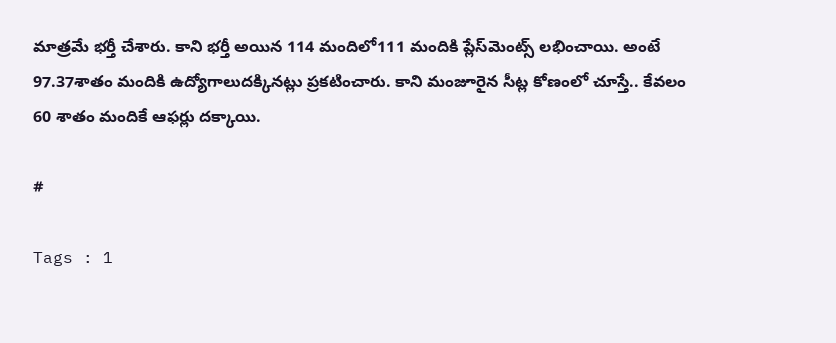మాత్రమే భర్తీ చేశారు. కాని భర్తీ అయిన 114 మందిలో111 మందికి ప్లేస్‌మెంట్స్‌ లభించాయి. అంటే 97.37శాతం మందికి ఉద్యోగాలుదక్కినట్లు ప్రకటించారు. కాని మంజూరైన సీట్ల కోణంలో చూస్తే.. కేవలం 60 శాతం మందికే ఆఫర్లు దక్కాయి.

#

Tags : 1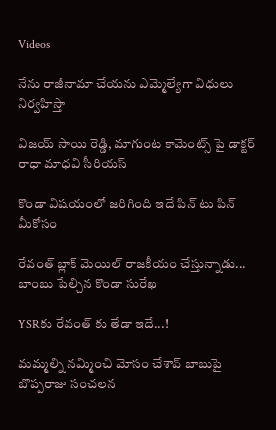Videos

నేను రాజీనామా చేయను ఎమ్మెల్యేగా విధులు నిర్వహిస్తా

విజయ్ సాయి రెడ్డి, మాగుంట కామెంట్స్ పై డాక్టర్ రాధా మాధవి సీరియస్

కొండా విషయంలో జరిగింది ఇదే పిన్ టు పిన్ మీకోసం

రేవంత్ బ్లాక్ మెయిల్ రాజకీయం చేస్తున్నాడు... బాంబు పేల్చిన కొండా సురేఖ

YSRకు రేవంత్ కు తేడా ఇదే...!

మమ్మల్ని నమ్మించి మోసం చేశావ్ బాబుపై బొప్పరాజు సంచలన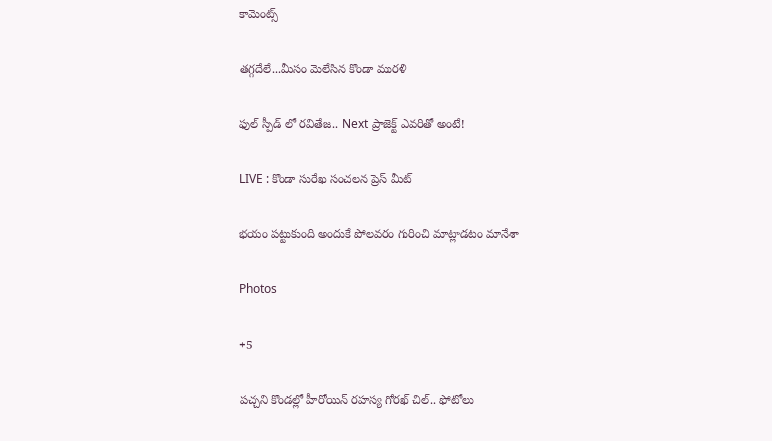కామెంట్స్

తగ్గదేలే...మీసం మెలేసిన కొండా మురళి

ఫుల్ స్పీడ్ లో రవితేజ.. Next ప్రాజెక్ట్ ఎవరితో అంటే!

LIVE : కొండా సురేఖ సంచలన ప్రెస్ మీట్

భయం పట్టుకుంది అందుకే పోలవరం గురించి మాట్లాడటం మానేశా

Photos

+5

పచ్చని కొండల్లో హీరోయిన్ రహస్య గోరఖ్ చిల్.. ఫోటోలు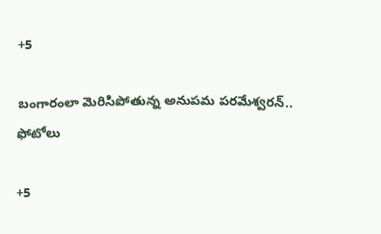+5

బంగారంలా మెరిసిపోతున్న అనుపమ పరమేశ్వరన్.. ఫోటోలు

+5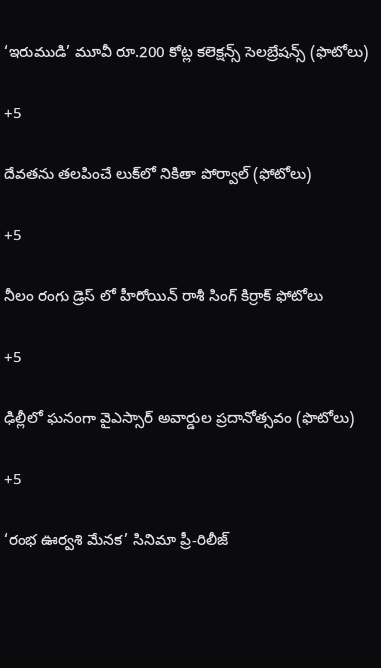‘ఇరుముడి’ మూవీ రూ.200 కోట్ల కలెక్షన్స్ సెలబ్రేషన్స్ (ఫొటోలు)

+5

దేవతను తలపించే లుక్‌లో నికితా పోర్వాల్‌ (ఫోటోలు)

+5

నీలం రంగు డ్రెస్ లో హీరోయిన్ రాశీ సింగ్ కిర్రాక్ ఫోటోలు

+5

ఢిల్లీలో ఘనంగా వైఎస్సార్‌ అవార్డుల ప్రదానోత్సవం (ఫొటోలు)

+5

‘రంభ ఊర్వశి మేనక’ సినిమా ప్రీ-రిలీజ్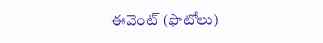ఈవెంట్‌ (ఫొటోలు)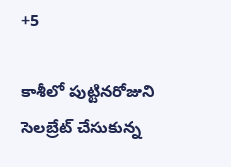+5

కాశీలో పుట్టినరోజుని సెలబ్రేట్ చేసుకున్న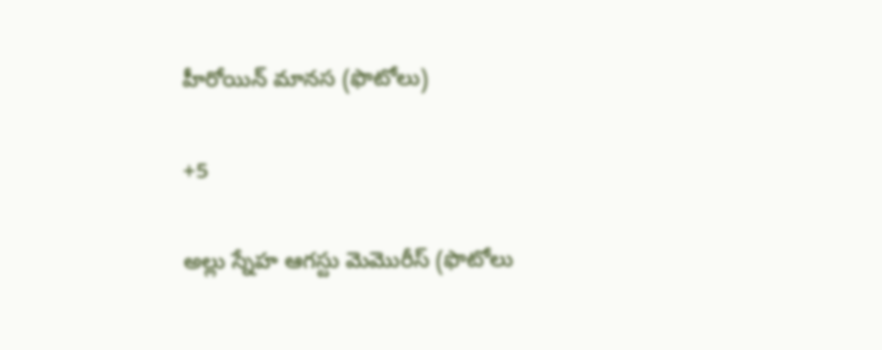హీరోయిన్ మానస (ఫొటోలు)

+5

అల్లు స్నేహ ఆగస్టు మెమొరీస్ (ఫొటోలు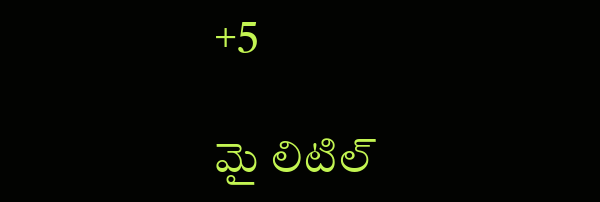+5

మై లిటిల్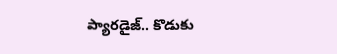ప్యారడైజ్‌.. కొడుకు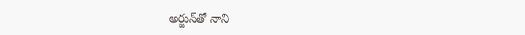అర్జున్‌తో నాని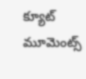క్యూట్ మూమెంట్స్‌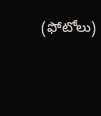(ఫోటోలు)